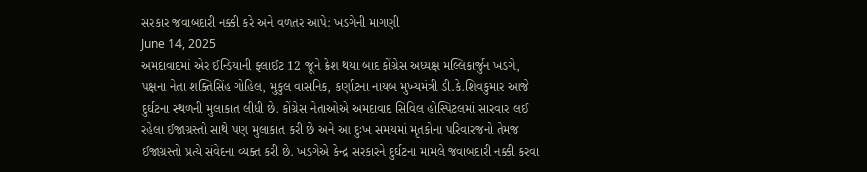સરકાર જવાબદારી નક્કી કરે અને વળતર આપે: ખડગેની માગણી
June 14, 2025
અમદાવાદમાં એર ઈન્ડિયાની ફ્લાઈટ 12 જૂને ક્રેશ થયા બાદ કોંગ્રેસ અધ્યક્ષ મલ્લિકાર્જુન ખડગે, પક્ષના નેતા શક્તિસિંહ ગોહિલ, મુકુલ વાસનિક, કર્ણાટના નાયબ મુખ્યમંત્રી ડી.કે.શિવકુમાર આજે દુર્ઘટના સ્થળની મુલાકાત લીધી છે. કોંગ્રેસ નેતાઓએ અમદાવાદ સિવિલ હોસ્પિટલમાં સારવાર લઈ રહેલા ઈજાગ્રસ્તો સાથે પણ મુલાકાત કરી છે અને આ દુઃખ સમયમાં મૃતકોના પરિવારજનો તેમજ ઈજાગ્રસ્તો પ્રત્યે સંવેદના વ્યક્ત કરી છે. ખડગેએ કેન્દ્ર સરકારને દુર્ઘટના મામલે જવાબદારી નક્કી કરવા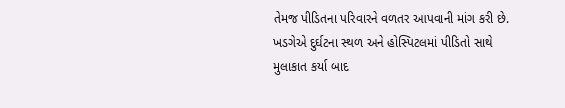તેમજ પીડિતના પરિવારને વળતર આપવાની માંગ કરી છે.
ખડગેએ દુર્ઘટના સ્થળ અને હોસ્પિટલમાં પીડિતો સાથે મુલાકાત કર્યા બાદ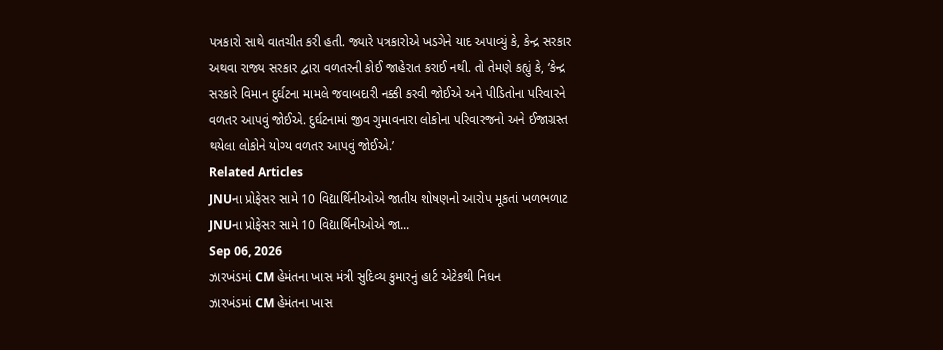પત્રકારો સાથે વાતચીત કરી હતી. જ્યારે પત્રકારોએ ખડગેને યાદ અપાવ્યું કે, કેન્દ્ર સરકાર અથવા રાજ્ય સરકાર દ્વારા વળતરની કોઈ જાહેરાત કરાઈ નથી. તો તેમણે કહ્યું કે, ‘કેન્દ્ર સરકારે વિમાન દુર્ઘટના મામલે જવાબદારી નક્કી કરવી જોઈએ અને પીડિતોના પરિવારને વળતર આપવું જોઈએ. દુર્ઘટનામાં જીવ ગુમાવનારા લોકોના પરિવારજનો અને ઈજાગ્રસ્ત થયેલા લોકોને યોગ્ય વળતર આપવું જોઈએ.’
Related Articles
JNUના પ્રોફેસર સામે 10 વિદ્યાર્થિનીઓએ જાતીય શોષણનો આરોપ મૂકતાં ખળભળાટ
JNUના પ્રોફેસર સામે 10 વિદ્યાર્થિનીઓએ જા...
Sep 06, 2026
ઝારખંડમાં CM હેમંતના ખાસ મંત્રી સુદિવ્ય કુમારનું હાર્ટ એટેકથી નિધન
ઝારખંડમાં CM હેમંતના ખાસ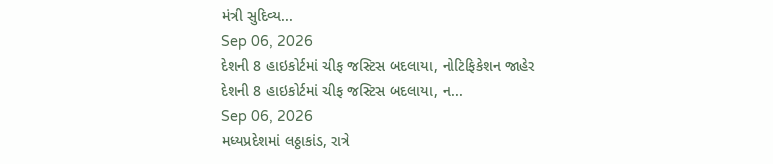મંત્રી સુદિવ્ય...
Sep 06, 2026
દેશની 8 હાઇકોર્ટમાં ચીફ જસ્ટિસ બદલાયા, નોટિફિકેશન જાહેર
દેશની 8 હાઇકોર્ટમાં ચીફ જસ્ટિસ બદલાયા, ન...
Sep 06, 2026
મધ્યપ્રદેશમાં લઠ્ઠાકાંડ, રાત્રે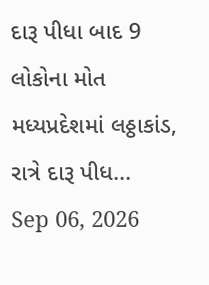દારૂ પીધા બાદ 9 લોકોના મોત
મધ્યપ્રદેશમાં લઠ્ઠાકાંડ, રાત્રે દારૂ પીધ...
Sep 06, 2026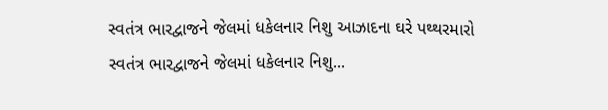સ્વતંત્ર ભારદ્વાજને જેલમાં ધકેલનાર નિશુ આઝાદના ઘરે પથ્થરમારો
સ્વતંત્ર ભારદ્વાજને જેલમાં ધકેલનાર નિશુ...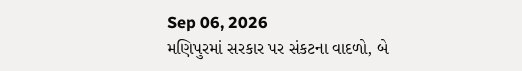Sep 06, 2026
મણિપુરમાં સરકાર પર સંકટના વાદળો, બે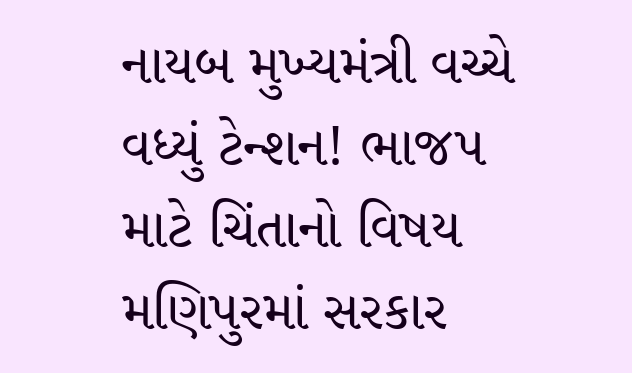નાયબ મુખ્યમંત્રી વચ્ચે વધ્યું ટેન્શન! ભાજપ માટે ચિંતાનો વિષય
મણિપુરમાં સરકાર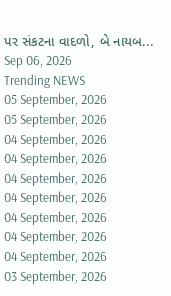પર સંકટના વાદળો, બે નાયબ...
Sep 06, 2026
Trending NEWS
05 September, 2026
05 September, 2026
04 September, 2026
04 September, 2026
04 September, 2026
04 September, 2026
04 September, 2026
04 September, 2026
04 September, 2026
03 September, 2026